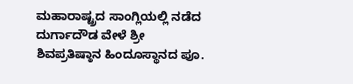ಮಹಾರಾಷ್ಟ್ರದ ಸಾಂಗ್ಲಿಯಲ್ಲಿ ನಡೆದ ದುರ್ಗಾದೌಡ ವೇಳೆ ಶ್ರೀ ಶಿವಪ್ರತಿಷ್ಠಾನ ಹಿಂದೂಸ್ಥಾನದ ಪೂ.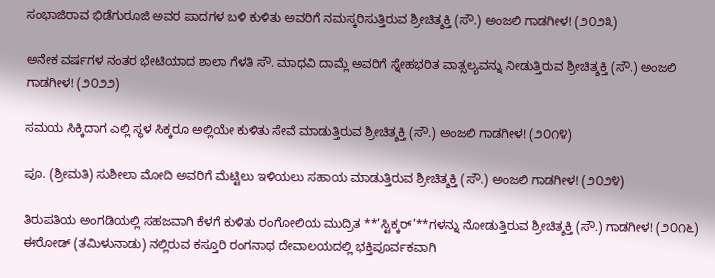ಸಂಭಾಜಿರಾವ ಭಿಡೆಗುರೂಜಿ ಅವರ ಪಾದಗಳ ಬಳಿ ಕುಳಿತು ಅವರಿಗೆ ನಮಸ್ಕರಿಸುತ್ತಿರುವ ಶ್ರೀಚಿತ್ಶಕ್ತಿ (ಸೌ.) ಅಂಜಲಿ ಗಾಡಗೀಳ! (೨೦೨೩)

ಅನೇಕ ವರ್ಷಗಳ ನಂತರ ಭೇಟಿಯಾದ ಶಾಲಾ ಗೆಳತಿ ಸೌ. ಮಾಧವಿ ದಾಮ್ಲೆ ಅವರಿಗೆ ಸ್ನೇಹಭರಿತ ವಾತ್ಸಲ್ಯವನ್ನು ನೀಡುತ್ತಿರುವ ಶ್ರೀಚಿತ್ಶಕ್ತಿ (ಸೌ.) ಅಂಜಲಿ ಗಾಡಗೀಳ! (೨೦೨೨)

ಸಮಯ ಸಿಕ್ಕಿದಾಗ ಎಲ್ಲಿ ಸ್ಥಳ ಸಿಕ್ಕರೂ ಅಲ್ಲಿಯೇ ಕುಳಿತು ಸೇವೆ ಮಾಡುತ್ತಿರುವ ಶ್ರೀಚಿತ್ಶಕ್ತಿ (ಸೌ.) ಅಂಜಲಿ ಗಾಡಗೀಳ! (೨೦೧೪)

ಪೂ. (ಶ್ರೀಮತಿ) ಸುಶೀಲಾ ಮೋದಿ ಅವರಿಗೆ ಮೆಟ್ಟಿಲು ಇಳಿಯಲು ಸಹಾಯ ಮಾಡುತ್ತಿರುವ ಶ್ರೀಚಿತ್ಶಕ್ತಿ (ಸೌ.) ಅಂಜಲಿ ಗಾಡಗೀಳ! (೨೦೨೪)

ತಿರುಪತಿಯ ಅಂಗಡಿಯಲ್ಲಿ ಸಹಜವಾಗಿ ಕೆಳಗೆ ಕುಳಿತು ರಂಗೋಲಿಯ ಮುದ್ರಿತ **’ಸ್ಟಿಕ್ಕರ್’**ಗಳನ್ನು ನೋಡುತ್ತಿರುವ ಶ್ರೀಚಿತ್ಶಕ್ತಿ (ಸೌ.) ಗಾಡಗೀಳ! (೨೦೧೬)
ಈರೋಡ್ (ತಮಿಳುನಾಡು) ನಲ್ಲಿರುವ ಕಸ್ತೂರಿ ರಂಗನಾಥ ದೇವಾಲಯದಲ್ಲಿ ಭಕ್ತಿಪೂರ್ವಕವಾಗಿ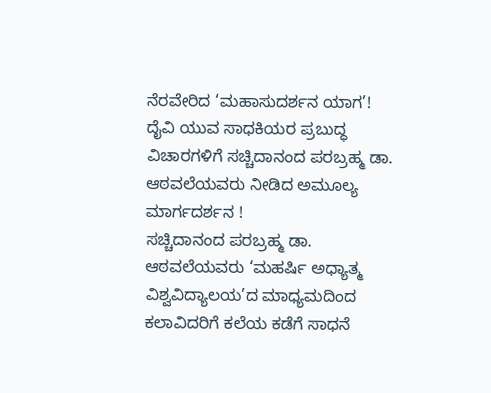ನೆರವೇರಿದ ‘ಮಹಾಸುದರ್ಶನ ಯಾಗ’!
ದೈವಿ ಯುವ ಸಾಧಕಿಯರ ಪ್ರಬುದ್ಧ ವಿಚಾರಗಳಿಗೆ ಸಚ್ಚಿದಾನಂದ ಪರಬ್ರಹ್ಮ ಡಾ. ಆಠವಲೆಯವರು ನೀಡಿದ ಅಮೂಲ್ಯ ಮಾರ್ಗದರ್ಶನ !
ಸಚ್ಚಿದಾನಂದ ಪರಬ್ರಹ್ಮ ಡಾ. ಆಠವಲೆಯವರು ‘ಮಹರ್ಷಿ ಅಧ್ಯಾತ್ಮ ವಿಶ್ವವಿದ್ಯಾಲಯ’ದ ಮಾಧ್ಯಮದಿಂದ ಕಲಾವಿದರಿಗೆ ಕಲೆಯ ಕಡೆಗೆ ಸಾಧನೆ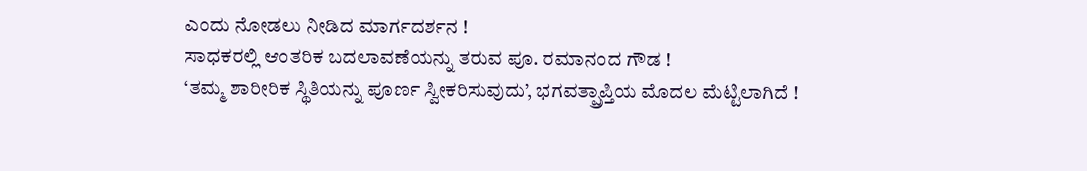ಎಂದು ನೋಡಲು ನೀಡಿದ ಮಾರ್ಗದರ್ಶನ !
ಸಾಧಕರಲ್ಲಿ ಆಂತರಿಕ ಬದಲಾವಣೆಯನ್ನು ತರುವ ಪೂ. ರಮಾನಂದ ಗೌಡ !
‘ತಮ್ಮ ಶಾರೀರಿಕ ಸ್ಥಿತಿಯನ್ನು ಪೂರ್ಣ ಸ್ವೀಕರಿಸುವುದು’, ಭಗವತ್ಪ್ರಾಪ್ತಿಯ ಮೊದಲ ಮೆಟ್ಟಿಲಾಗಿದೆ !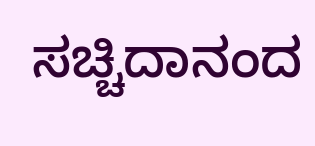ಸಚ್ಚಿದಾನಂದ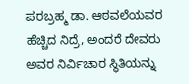ಪರಬ್ರಹ್ಮ ಡಾ. ಆಠವಲೆಯವರ ಹೆಚ್ಚಿದ ನಿದ್ರೆ, ಅಂದರೆ ದೇವರು ಅವರ ನಿರ್ವಿಚಾರ ಸ್ಥಿತಿಯನ್ನು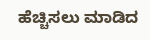ಹೆಚ್ಚಿಸಲು ಮಾಡಿದ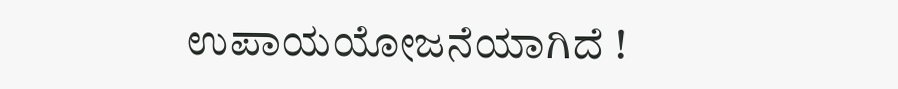ಉಪಾಯಯೋಜನೆಯಾಗಿದೆ !